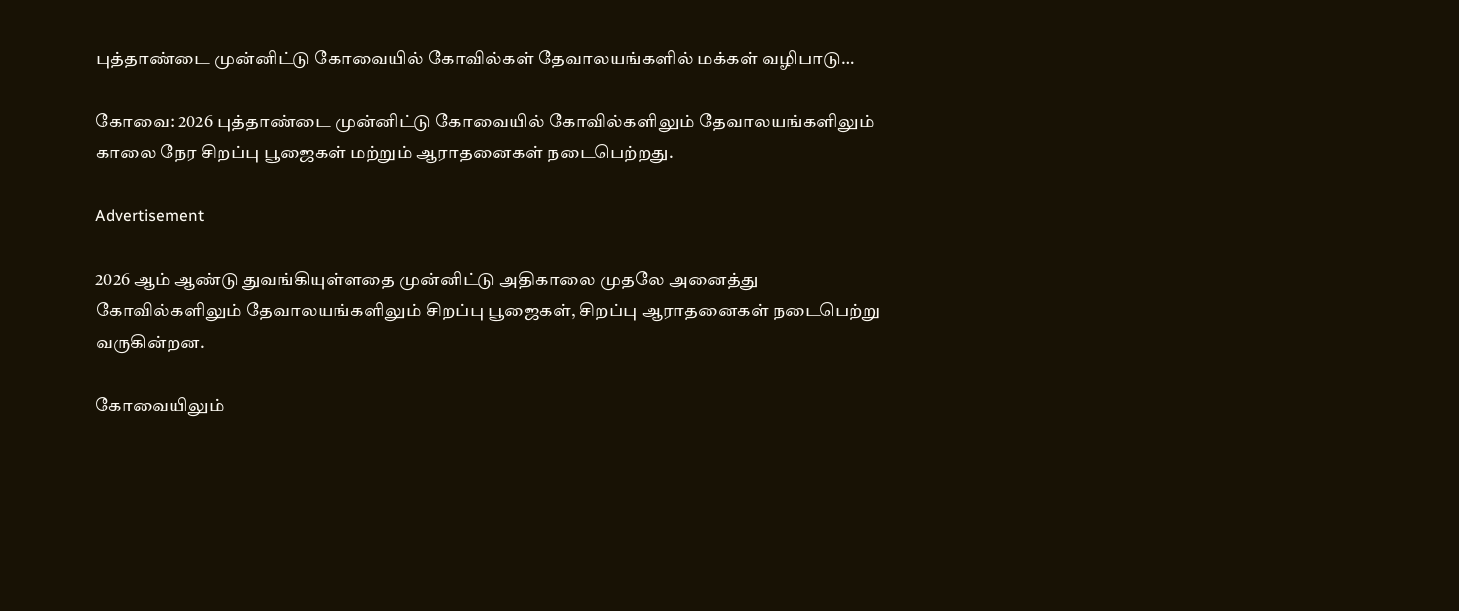புத்தாண்டை முன்னிட்டு கோவையில் கோவில்கள் தேவாலயங்களில் மக்கள் வழிபாடு…

கோவை: 2026 புத்தாண்டை முன்னிட்டு கோவையில் கோவில்களிலும் தேவாலயங்களிலும் காலை நேர சிறப்பு பூஜைகள் மற்றும் ஆராதனைகள் நடைபெற்றது.

Advertisement

2026 ஆம் ஆண்டு துவங்கியுள்ளதை முன்னிட்டு அதிகாலை முதலே அனைத்து கோவில்களிலும் தேவாலயங்களிலும் சிறப்பு பூஜைகள், சிறப்பு ஆராதனைகள் நடைபெற்று வருகின்றன.

கோவையிலும்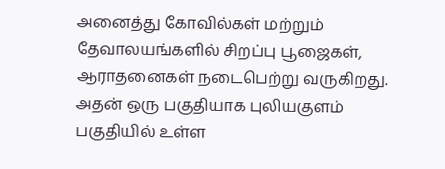அனைத்து கோவில்கள் மற்றும் தேவாலயங்களில் சிறப்பு பூஜைகள், ஆராதனைகள் நடைபெற்று வருகிறது. அதன் ஒரு பகுதியாக புலியகுளம் பகுதியில் உள்ள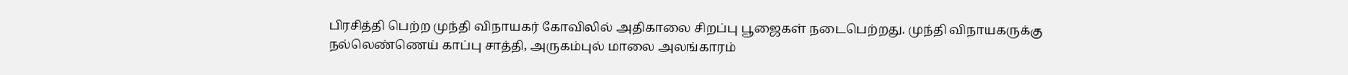பிரசித்தி பெற்ற முந்தி விநாயகர் கோவிலில் அதிகாலை சிறப்பு பூஜைகள் நடைபெற்றது. முந்தி விநாயகருக்கு நல்லெண்ணெய் காப்பு சாத்தி, அருகம்புல் மாலை அலங்காரம்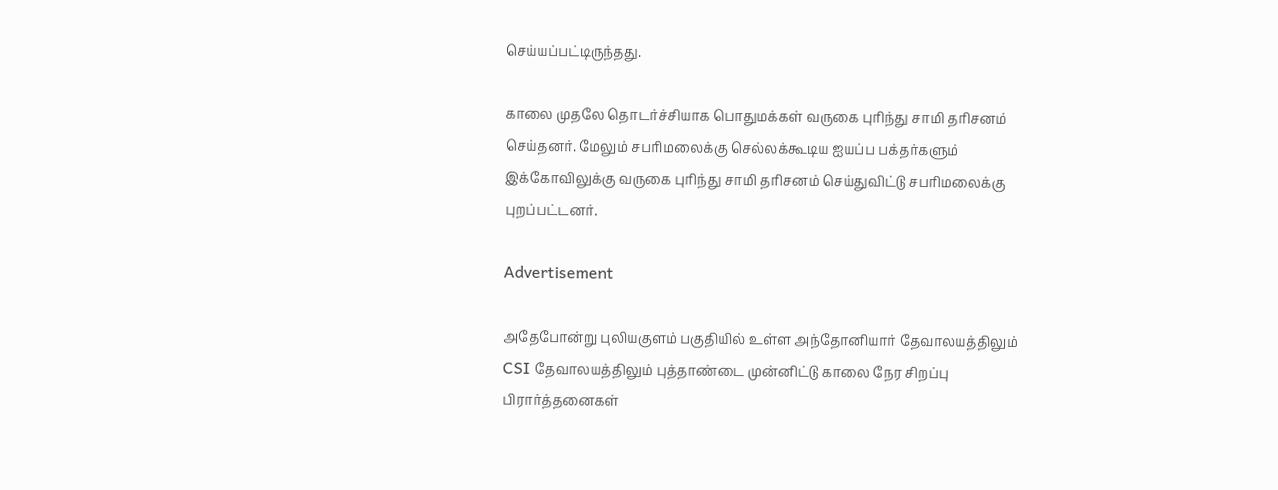செய்யப்பட்டிருந்தது.

காலை முதலே தொடர்ச்சியாக பொதுமக்கள் வருகை புரிந்து சாமி தரிசனம் செய்தனர். மேலும் சபரிமலைக்கு செல்லக்கூடிய ஐயப்ப பக்தர்களும் இக்கோவிலுக்கு வருகை புரிந்து சாமி தரிசனம் செய்துவிட்டு சபரிமலைக்கு புறப்பட்டனர்.

Advertisement

அதேபோன்று புலியகுளம் பகுதியில் உள்ள அந்தோனியார் தேவாலயத்திலும் CSI தேவாலயத்திலும் புத்தாண்டை முன்னிட்டு காலை நேர சிறப்பு பிரார்த்தனைகள்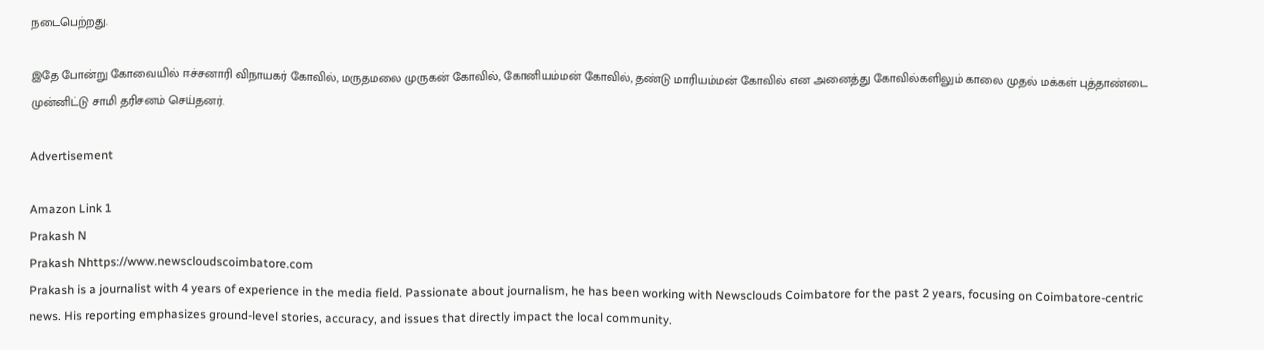நடைபெற்றது.

இதே போன்று கோவையில் ஈச்சனாரி விநாயகர் கோவில், மருதமலை முருகன் கோவில், கோனியம்மன் கோவில், தண்டு மாரியம்மன் கோவில் என அனைத்து கோவில்களிலும் காலை முதல் மக்கள் புத்தாண்டை முன்னிட்டு சாமி தரிசனம் செய்தனர்.

Advertisement

Amazon Link 1
Prakash N
Prakash Nhttps://www.newscloudscoimbatore.com
Prakash is a journalist with 4 years of experience in the media field. Passionate about journalism, he has been working with Newsclouds Coimbatore for the past 2 years, focusing on Coimbatore-centric news. His reporting emphasizes ground-level stories, accuracy, and issues that directly impact the local community.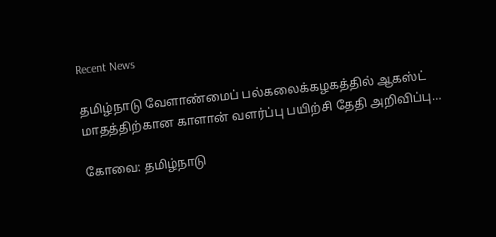Recent News

தமிழ்நாடு வேளாண்மைப் பல்கலைக்கழகத்தில் ஆகஸ்ட் மாதத்திற்கான காளான் வளர்ப்பு பயிற்சி தேதி அறிவிப்பு…

கோவை: தமிழ்நாடு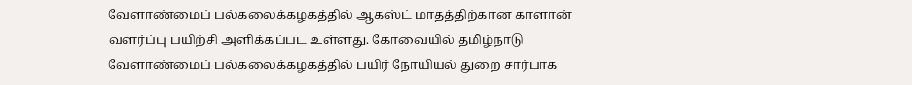வேளாண்மைப் பல்கலைக்கழகத்தில் ஆகஸ்ட் மாதத்திற்கான காளான் வளர்ப்பு பயிற்சி அளிக்கப்பட உள்ளது. கோவையில் தமிழ்நாடு வேளாண்மைப் பல்கலைக்கழகத்தில் பயிர் நோயியல் துறை சார்பாக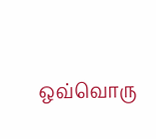ஒவ்வொரு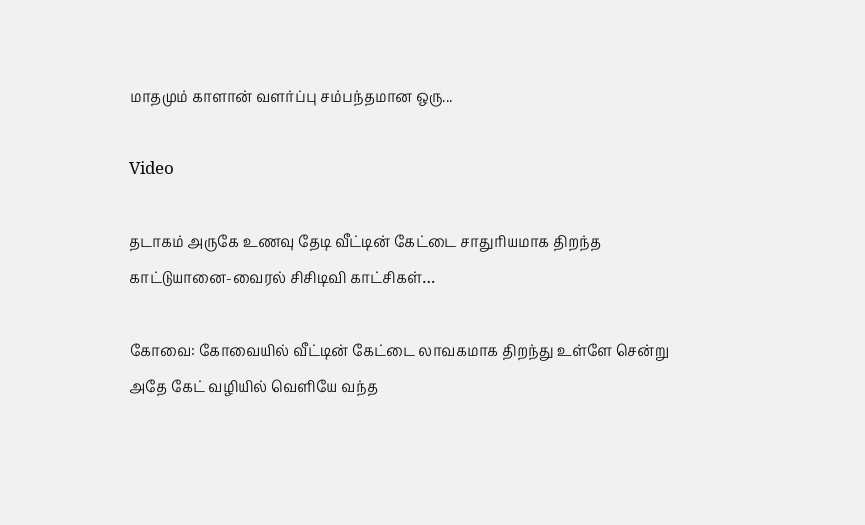மாதமும் காளான் வளர்ப்பு சம்பந்தமான ஒரு...

Video

தடாகம் அருகே உணவு தேடி வீட்டின் கேட்டை சாதுரியமாக திறந்த காட்டுயானை-வைரல் சிசிடிவி காட்சிகள்…

கோவை: கோவையில் வீட்டின் கேட்டை லாவகமாக திறந்து உள்ளே சென்று அதே கேட் வழியில் வெளியே வந்த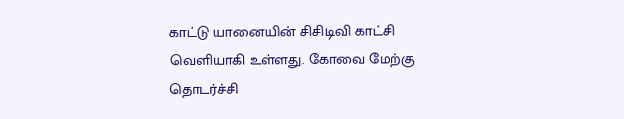காட்டு யானையின் சிசிடிவி காட்சி வெளியாகி உள்ளது. கோவை மேற்கு தொடர்ச்சி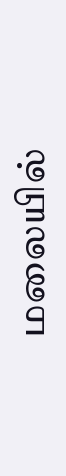மலையில்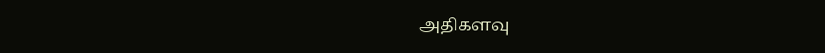அதிகளவு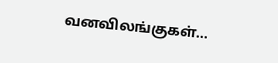வனவிலங்குகள்...